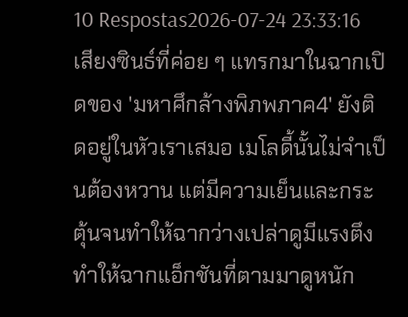10 Respostas2026-07-24 23:33:16
เสียงซินธ์ที่ค่อย ๆ แทรกมาในฉากเปิดของ 'มหาศึกล้างพิภพภาค4' ยังติดอยู่ในหัวเราเสมอ เมโลดี้นั้นไม่จำเป็นต้องหวาน แต่มีความเย็นและกระตุ้นจนทำให้ฉากว่างเปล่าดูมีแรงตึง ทำให้ฉากแอ็กชันที่ตามมาดูหนัก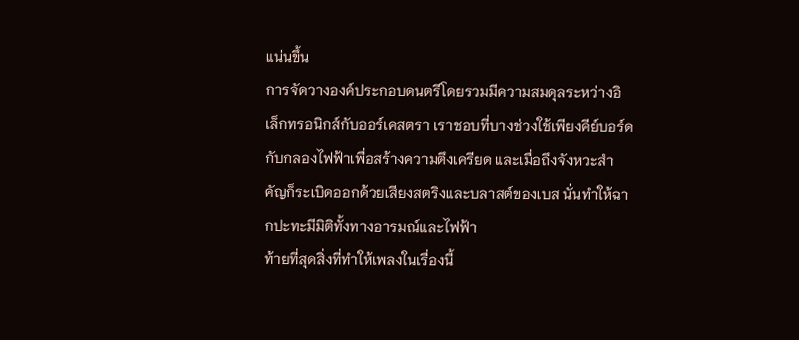แน่นขึ้น
การจัดวางองค์ประกอบดนตรีโดยรวมมีความสมดุลระหว่างอิเล็กทรอนิกส์กับออร์เคสตรา เราชอบที่บางช่วงใช้เพียงคีย์บอร์ดกับกลองไฟฟ้าเพื่อสร้างความตึงเครียด และเมื่อถึงจังหวะสำคัญก็ระเบิดออกด้วยเสียงสตริงและบลาสต์ของเบส นั่นทำให้ฉากปะทะมีมิติทั้งทางอารมณ์และไฟฟ้า
ท้ายที่สุดสิ่งที่ทำให้เพลงในเรื่องนี้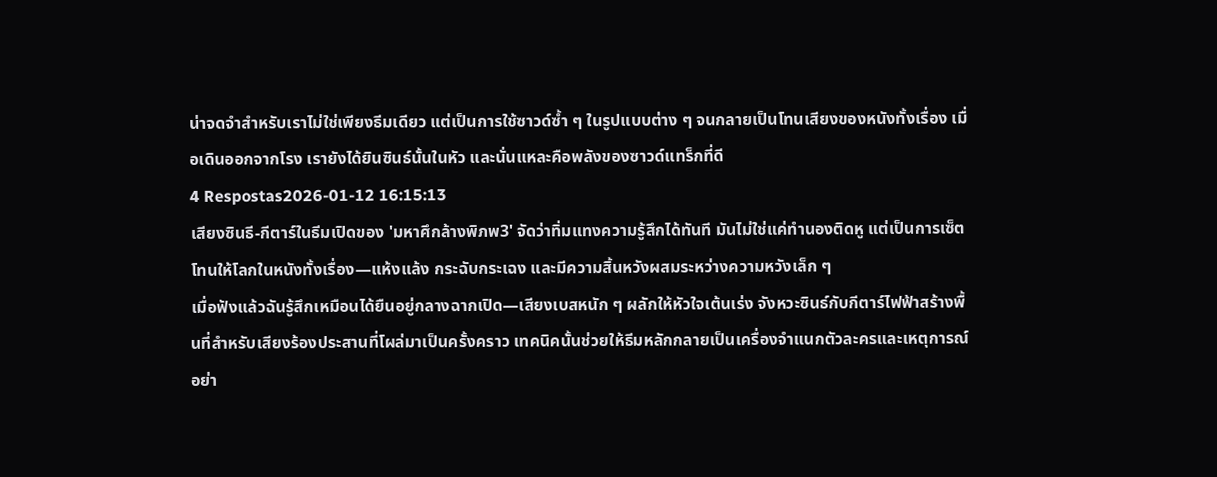น่าจดจำสำหรับเราไม่ใช่เพียงธีมเดียว แต่เป็นการใช้ซาวด์ซ้ำ ๆ ในรูปแบบต่าง ๆ จนกลายเป็นโทนเสียงของหนังทั้งเรื่อง เมื่อเดินออกจากโรง เรายังได้ยินซินธ์นั้นในหัว และนั่นแหละคือพลังของซาวด์แทร็กที่ดี
4 Respostas2026-01-12 16:15:13
เสียงซินธี-กีตาร์ในธีมเปิดของ 'มหาศึกล้างพิภพ3' จัดว่าทิ่มแทงความรู้สึกได้ทันที มันไม่ใช่แค่ทำนองติดหู แต่เป็นการเซ็ตโทนให้โลกในหนังทั้งเรื่อง—แห้งแล้ง กระฉับกระเฉง และมีความสิ้นหวังผสมระหว่างความหวังเล็ก ๆ
เมื่อฟังแล้วฉันรู้สึกเหมือนได้ยืนอยู่กลางฉากเปิด—เสียงเบสหนัก ๆ ผลักให้หัวใจเต้นเร่ง จังหวะซินธ์กับกีตาร์ไฟฟ้าสร้างพื้นที่สำหรับเสียงร้องประสานที่โผล่มาเป็นครั้งคราว เทคนิคนั้นช่วยให้ธีมหลักกลายเป็นเครื่องจำแนกตัวละครและเหตุการณ์อย่า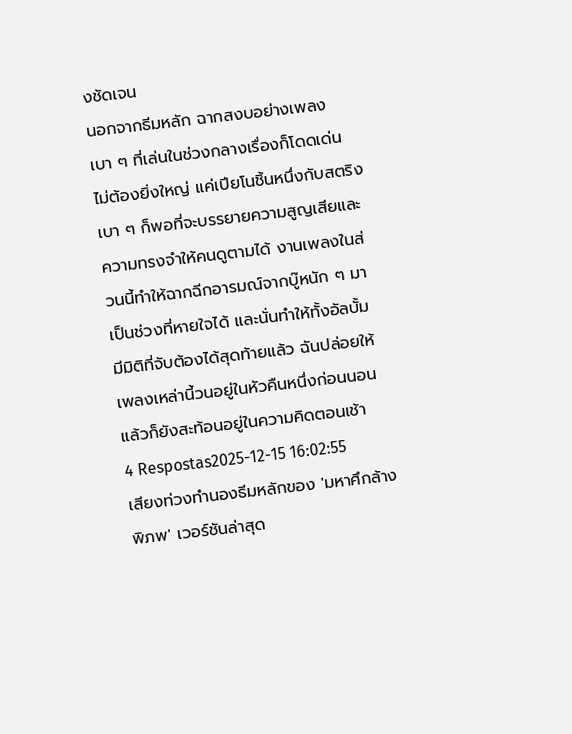งชัดเจน
นอกจากธีมหลัก ฉากสงบอย่างเพลงเบา ๆ ที่เล่นในช่วงกลางเรื่องก็โดดเด่น ไม่ต้องยิ่งใหญ่ แค่เปียโนชิ้นหนึ่งกับสตริงเบา ๆ ก็พอที่จะบรรยายความสูญเสียและความทรงจำให้คนดูตามได้ งานเพลงในส่วนนี้ทำให้ฉากฉีกอารมณ์จากบู๊หนัก ๆ มาเป็นช่วงที่หายใจได้ และนั่นทำให้ทั้งอัลบั้มมีมิติที่จับต้องได้สุดท้ายแล้ว ฉันปล่อยให้เพลงเหล่านี้วนอยู่ในหัวคืนหนึ่งก่อนนอน แล้วก็ยังสะท้อนอยู่ในความคิดตอนเช้า
4 Respostas2025-12-15 16:02:55
เสียงท่วงทำนองธีมหลักของ 'มหาศึกล้างพิภพ' เวอร์ชันล่าสุด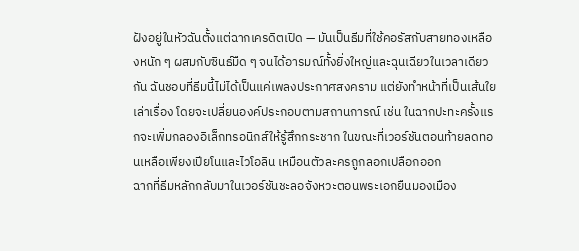ฝังอยู่ในหัวฉันตั้งแต่ฉากเครดิตเปิด — มันเป็นธีมที่ใช้คอรัสกับสายทองเหลืองหนัก ๆ ผสมกับซินธ์มืด ๆ จนได้อารมณ์ทั้งยิ่งใหญ่และฉุนเฉียวในเวลาเดียวกัน ฉันชอบที่ธีมนี้ไม่ได้เป็นแค่เพลงประกาศสงคราม แต่ยังทำหน้าที่เป็นเส้นใยเล่าเรื่อง โดยจะเปลี่ยนองค์ประกอบตามสถานการณ์ เช่น ในฉากปะทะครั้งแรกจะเพิ่มกลองอิเล็กทรอนิกส์ให้รู้สึกกระชาก ในขณะที่เวอร์ชันตอนท้ายลดทอนเหลือเพียงเปียโนและไวโอลิน เหมือนตัวละครถูกลอกเปลือกออก
ฉากที่ธีมหลักกลับมาในเวอร์ชันชะลอจังหวะตอนพระเอกยืนมองเมือง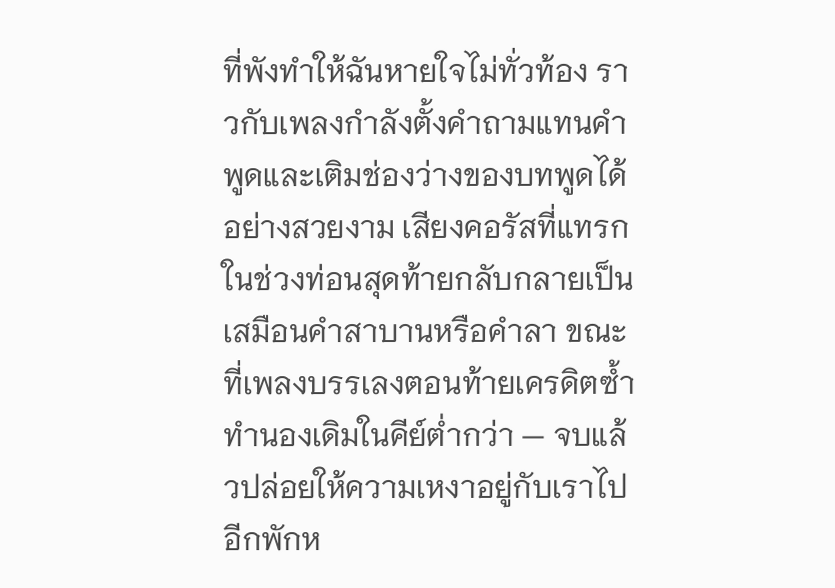ที่พังทำให้ฉันหายใจไม่ทั่วท้อง ราวกับเพลงกำลังตั้งคำถามแทนคำพูดและเติมช่องว่างของบทพูดได้อย่างสวยงาม เสียงคอรัสที่แทรกในช่วงท่อนสุดท้ายกลับกลายเป็นเสมือนคำสาบานหรือคำลา ขณะที่เพลงบรรเลงตอนท้ายเครดิตซ้ำทำนองเดิมในคีย์ต่ำกว่า — จบแล้วปล่อยให้ความเหงาอยู่กับเราไปอีกพักห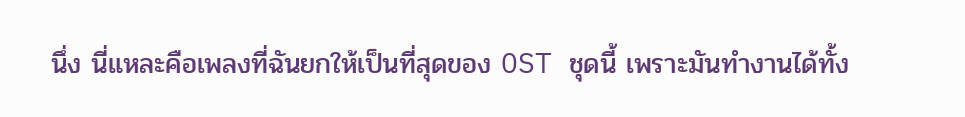นึ่ง นี่แหละคือเพลงที่ฉันยกให้เป็นที่สุดของ OST ชุดนี้ เพราะมันทำงานได้ทั้ง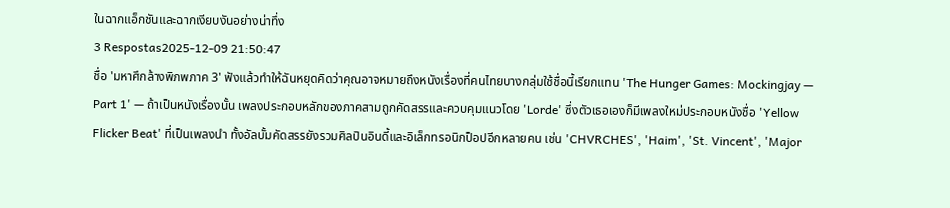ในฉากแอ็กชันและฉากเงียบงันอย่างน่าทึ่ง
3 Respostas2025-12-09 21:50:47
ชื่อ 'มหาศึกล้างพิภพภาค 3' ฟังแล้วทำให้ฉันหยุดคิดว่าคุณอาจหมายถึงหนังเรื่องที่คนไทยบางกลุ่มใช้ชื่อนี้เรียกแทน 'The Hunger Games: Mockingjay — Part 1' — ถ้าเป็นหนังเรื่องนั้น เพลงประกอบหลักของภาคสามถูกคัดสรรและควบคุมแนวโดย 'Lorde' ซึ่งตัวเธอเองก็มีเพลงใหม่ประกอบหนังชื่อ 'Yellow Flicker Beat' ที่เป็นเพลงนำ ทั้งอัลบั้มคัดสรรยังรวมศิลปินอินดี้และอิเล็กทรอนิกป็อปอีกหลายคน เช่น 'CHVRCHES', 'Haim', 'St. Vincent', 'Major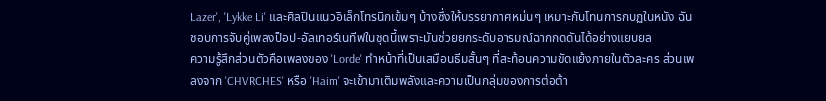Lazer', 'Lykke Li' และศิลปินแนวอิเล็กโทรนิกเข้มๆ บ้างซึ่งให้บรรยากาศหม่นๆ เหมาะกับโทนการกบฏในหนัง ฉันชอบการจับคู่เพลงป็อป-อัลเทอร์เนทีฟในชุดนี้เพราะมันช่วยยกระดับอารมณ์ฉากกดดันได้อย่างแยบยล
ความรู้สึกส่วนตัวคือเพลงของ 'Lorde' ทำหน้าที่เป็นเสมือนธีมสั้นๆ ที่สะท้อนความขัดแย้งภายในตัวละคร ส่วนเพลงจาก 'CHVRCHES' หรือ 'Haim' จะเข้ามาเติมพลังและความเป็นกลุ่มของการต่อต้า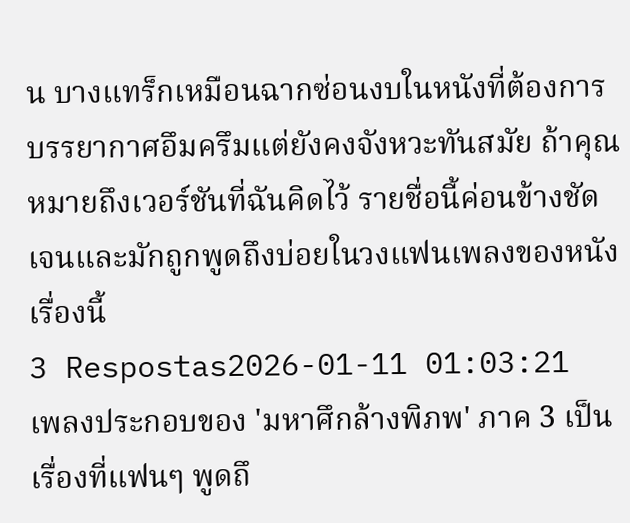น บางแทร็กเหมือนฉากซ่อนงบในหนังที่ต้องการบรรยากาศอึมครึมแต่ยังคงจังหวะทันสมัย ถ้าคุณหมายถึงเวอร์ชันที่ฉันคิดไว้ รายชื่อนี้ค่อนข้างชัดเจนและมักถูกพูดถึงบ่อยในวงแฟนเพลงของหนังเรื่องนี้
3 Respostas2026-01-11 01:03:21
เพลงประกอบของ 'มหาศึกล้างพิภพ' ภาค 3 เป็นเรื่องที่แฟนๆ พูดถึ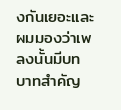งกันเยอะและผมมองว่าเพลงนั้นมีบทบาทสำคัญ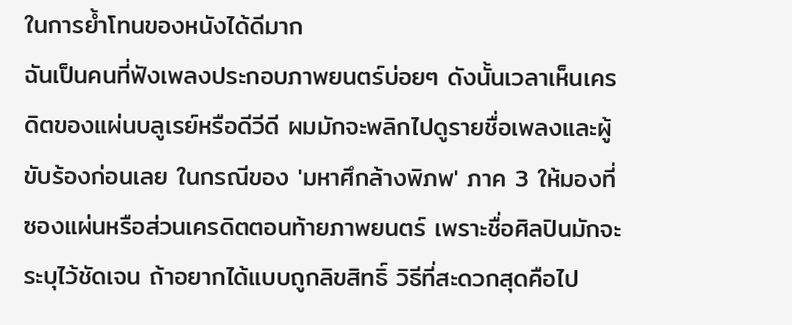ในการย้ำโทนของหนังได้ดีมาก
ฉันเป็นคนที่ฟังเพลงประกอบภาพยนตร์บ่อยๆ ดังนั้นเวลาเห็นเครดิตของแผ่นบลูเรย์หรือดีวีดี ผมมักจะพลิกไปดูรายชื่อเพลงและผู้ขับร้องก่อนเลย ในกรณีของ 'มหาศึกล้างพิภพ' ภาค 3 ให้มองที่ซองแผ่นหรือส่วนเครดิตตอนท้ายภาพยนตร์ เพราะชื่อศิลปินมักจะระบุไว้ชัดเจน ถ้าอยากได้แบบถูกลิขสิทธิ์ วิธีที่สะดวกสุดคือไป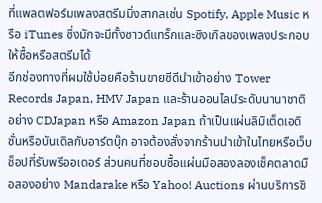ที่แพลตฟอร์มเพลงสตรีมมิ่งสากลเช่น Spotify, Apple Music หรือ iTunes ซึ่งมักจะมีทั้งซาวด์แทร็กและซิงเกิลของเพลงประกอบให้ซื้อหรือสตรีมได้
อีกช่องทางที่ผมใช้บ่อยคือร้านขายซีดีนำเข้าอย่าง Tower Records Japan, HMV Japan และร้านออนไลน์ระดับนานาชาติอย่าง CDJapan หรือ Amazon Japan ถ้าเป็นแผ่นลิมิเต็ดเอดิชั่นหรือบันเดิลกับอาร์ตบุ๊ก อาจต้องสั่งจากร้านนำเข้าในไทยหรือเว็บช็อปที่รับพรีออเดอร์ ส่วนคนที่ชอบซื้อแผ่นมือสองลองเช็คตลาดมือสองอย่าง Mandarake หรือ Yahoo! Auctions ผ่านบริการชิ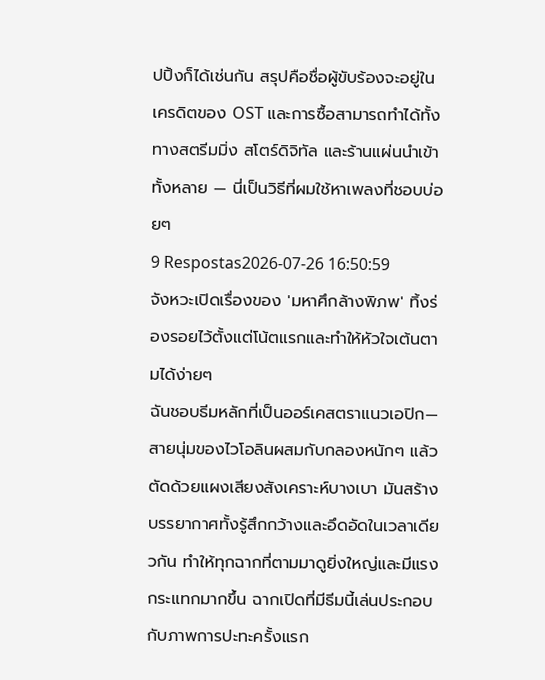ปปิ้งก็ได้เช่นกัน สรุปคือชื่อผู้ขับร้องจะอยู่ในเครดิตของ OST และการซื้อสามารถทำได้ทั้งทางสตรีมมิ่ง สโตร์ดิจิทัล และร้านแผ่นนำเข้าทั้งหลาย — นี่เป็นวิธีที่ผมใช้หาเพลงที่ชอบบ่อยๆ
9 Respostas2026-07-26 16:50:59
จังหวะเปิดเรื่องของ 'มหาศึกล้างพิภพ' ทิ้งร่องรอยไว้ตั้งแต่โน้ตแรกและทำให้หัวใจเต้นตามได้ง่ายๆ
ฉันชอบธีมหลักที่เป็นออร์เคสตราแนวเอปิก—สายนุ่มของไวโอลินผสมกับกลองหนักๆ แล้วตัดด้วยแผงเสียงสังเคราะห์บางเบา มันสร้างบรรยากาศทั้งรู้สึกกว้างและอึดอัดในเวลาเดียวกัน ทำให้ทุกฉากที่ตามมาดูยิ่งใหญ่และมีแรงกระแทกมากขึ้น ฉากเปิดที่มีธีมนี้เล่นประกอบกับภาพการปะทะครั้งแรก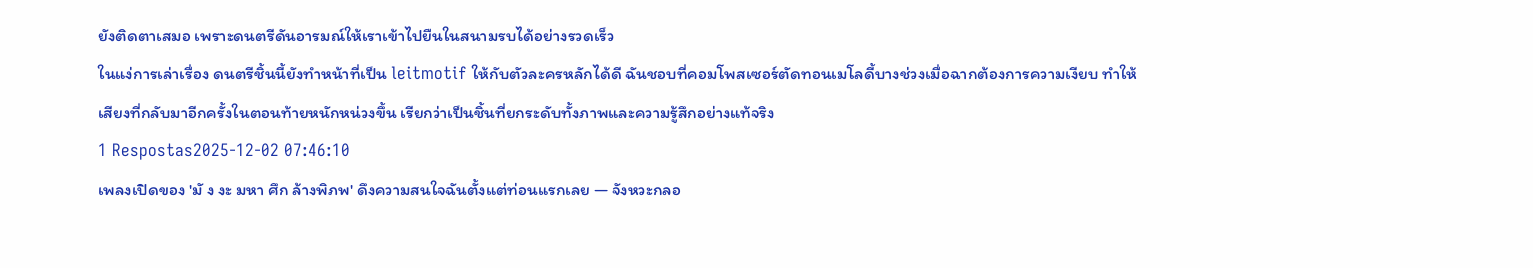ยังติดตาเสมอ เพราะดนตรีดันอารมณ์ให้เราเข้าไปยืนในสนามรบได้อย่างรวดเร็ว
ในแง่การเล่าเรื่อง ดนตรีชิ้นนี้ยังทำหน้าที่เป็น leitmotif ให้กับตัวละครหลักได้ดี ฉันชอบที่คอมโพสเซอร์ตัดทอนเมโลดี้บางช่วงเมื่อฉากต้องการความเงียบ ทำให้เสียงที่กลับมาอีกครั้งในตอนท้ายหนักหน่วงขึ้น เรียกว่าเป็นชิ้นที่ยกระดับทั้งภาพและความรู้สึกอย่างแท้จริง
1 Respostas2025-12-02 07:46:10
เพลงเปิดของ 'มั ง งะ มหา ศึก ล้างพิภพ' ดึงความสนใจฉันตั้งแต่ท่อนแรกเลย — จังหวะกลอ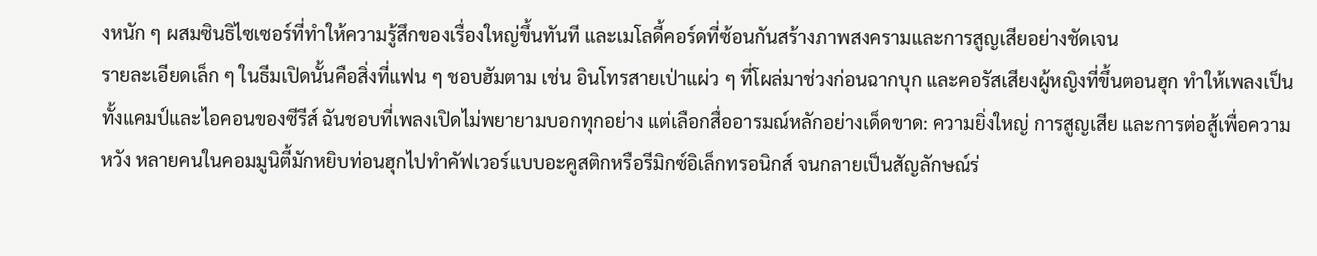งหนัก ๆ ผสมซินธิไซเซอร์ที่ทำให้ความรู้สึกของเรื่องใหญ่ขึ้นทันที และเมโลดี้คอร์ดที่ซ้อนกันสร้างภาพสงครามและการสูญเสียอย่างชัดเจน
รายละเอียดเล็ก ๆ ในธีมเปิดนั้นคือสิ่งที่แฟน ๆ ชอบฮัมตาม เช่น อินโทรสายเป่าแผ่ว ๆ ที่โผล่มาช่วงก่อนฉากบุก และคอรัสเสียงผู้หญิงที่ขึ้นตอนฮุก ทำให้เพลงเป็นทั้งแคมป์และไอคอนของซีรีส์ ฉันชอบที่เพลงเปิดไม่พยายามบอกทุกอย่าง แต่เลือกสื่ออารมณ์หลักอย่างเด็ดขาด: ความยิ่งใหญ่ การสูญเสีย และการต่อสู้เพื่อความหวัง หลายคนในคอมมูนิตี้มักหยิบท่อนฮุกไปทำคัฟเวอร์แบบอะคูสติกหรือรีมิกซ์อิเล็กทรอนิกส์ จนกลายเป็นสัญลักษณ์ร่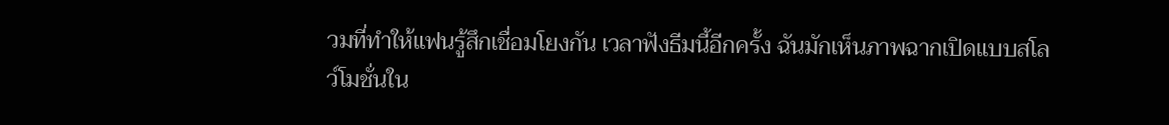วมที่ทำให้แฟนรู้สึกเชื่อมโยงกัน เวลาฟังธีมนี้อีกครั้ง ฉันมักเห็นภาพฉากเปิดแบบสโลว์โมชั่นใน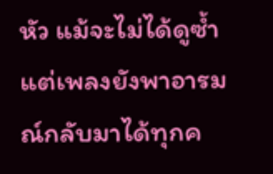หัว แม้จะไม่ได้ดูซ้ำ แต่เพลงยังพาอารมณ์กลับมาได้ทุกค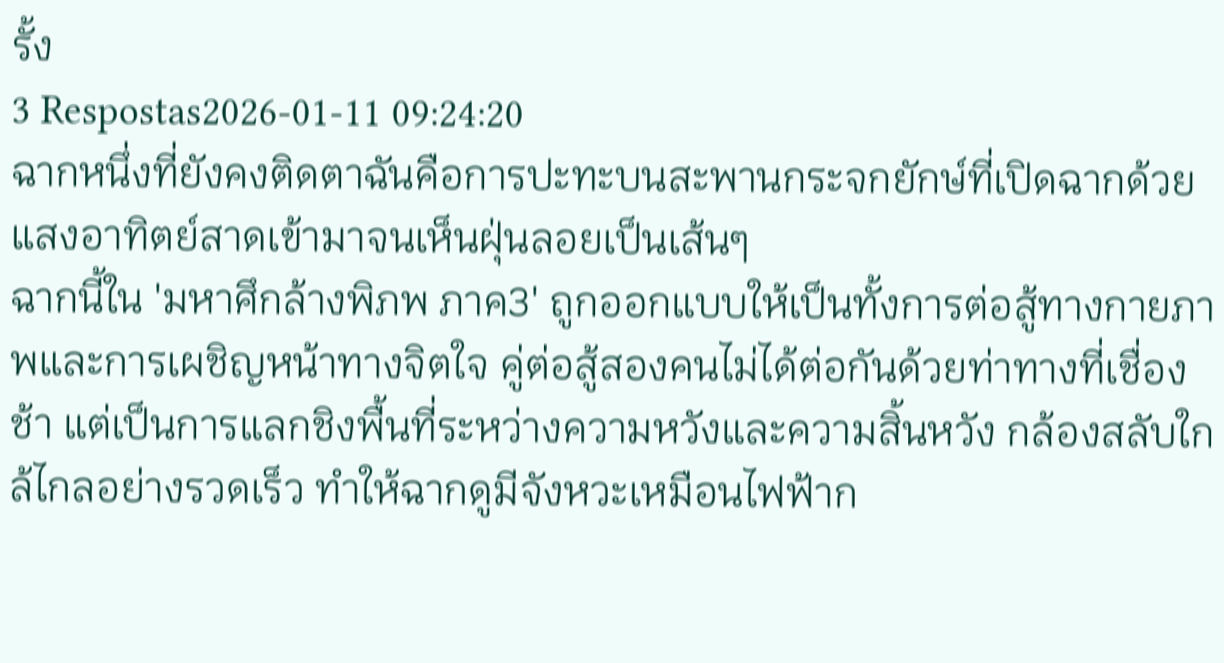รั้ง
3 Respostas2026-01-11 09:24:20
ฉากหนึ่งที่ยังคงติดตาฉันคือการปะทะบนสะพานกระจกยักษ์ที่เปิดฉากด้วยแสงอาทิตย์สาดเข้ามาจนเห็นฝุ่นลอยเป็นเส้นๆ
ฉากนี้ใน 'มหาศึกล้างพิภพ ภาค3' ถูกออกแบบให้เป็นทั้งการต่อสู้ทางกายภาพและการเผชิญหน้าทางจิตใจ คู่ต่อสู้สองคนไม่ได้ต่อกันด้วยท่าทางที่เชื่องช้า แต่เป็นการแลกชิงพื้นที่ระหว่างความหวังและความสิ้นหวัง กล้องสลับใกล้ไกลอย่างรวดเร็ว ทำให้ฉากดูมีจังหวะเหมือนไฟฟ้าก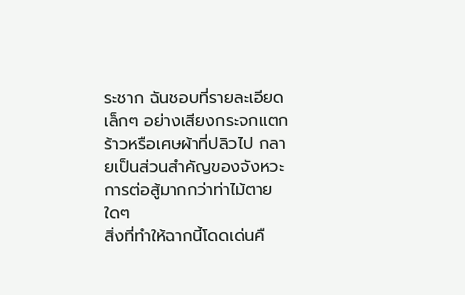ระชาก ฉันชอบที่รายละเอียดเล็กๆ อย่างเสียงกระจกแตกร้าวหรือเศษผ้าที่ปลิวไป กลายเป็นส่วนสำคัญของจังหวะการต่อสู้มากกว่าท่าไม้ตายใดๆ
สิ่งที่ทำให้ฉากนี้โดดเด่นคื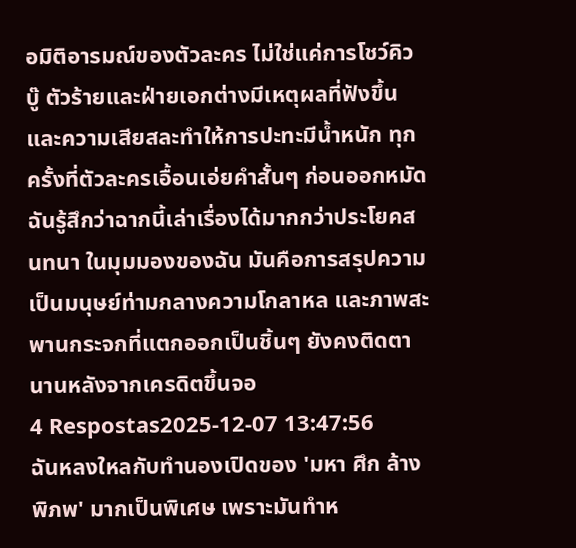อมิติอารมณ์ของตัวละคร ไม่ใช่แค่การโชว์คิวบู๊ ตัวร้ายและฝ่ายเอกต่างมีเหตุผลที่ฟังขึ้นและความเสียสละทำให้การปะทะมีน้ำหนัก ทุกครั้งที่ตัวละครเอื้อนเอ่ยคำสั้นๆ ก่อนออกหมัด ฉันรู้สึกว่าฉากนี้เล่าเรื่องได้มากกว่าประโยคสนทนา ในมุมมองของฉัน มันคือการสรุปความเป็นมนุษย์ท่ามกลางความโกลาหล และภาพสะพานกระจกที่แตกออกเป็นชิ้นๆ ยังคงติดตานานหลังจากเครดิตขึ้นจอ
4 Respostas2025-12-07 13:47:56
ฉันหลงใหลกับทำนองเปิดของ 'มหา ศึก ล้างพิภพ' มากเป็นพิเศษ เพราะมันทำห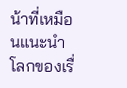น้าที่เหมือนแนะนำโลกของเรื่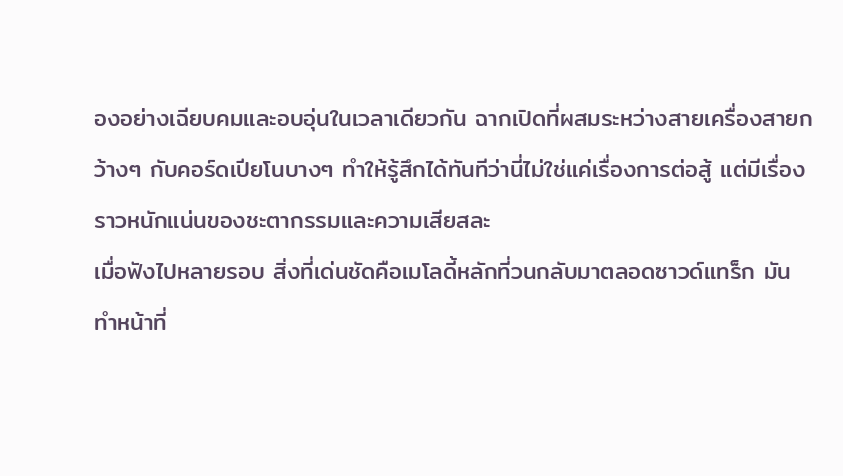องอย่างเฉียบคมและอบอุ่นในเวลาเดียวกัน ฉากเปิดที่ผสมระหว่างสายเครื่องสายกว้างๆ กับคอร์ดเปียโนบางๆ ทำให้รู้สึกได้ทันทีว่านี่ไม่ใช่แค่เรื่องการต่อสู้ แต่มีเรื่องราวหนักแน่นของชะตากรรมและความเสียสละ
เมื่อฟังไปหลายรอบ สิ่งที่เด่นชัดคือเมโลดี้หลักที่วนกลับมาตลอดซาวด์แทร็ก มันทำหน้าที่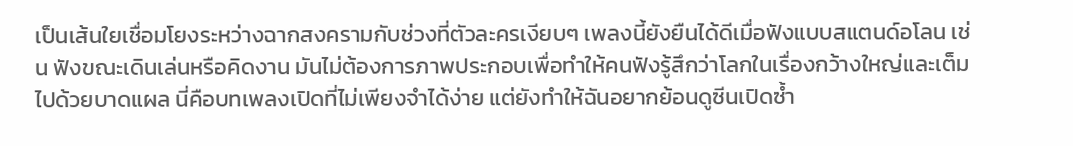เป็นเส้นใยเชื่อมโยงระหว่างฉากสงครามกับช่วงที่ตัวละครเงียบๆ เพลงนี้ยังยืนได้ดีเมื่อฟังแบบสแตนด์อโลน เช่น ฟังขณะเดินเล่นหรือคิดงาน มันไม่ต้องการภาพประกอบเพื่อทำให้คนฟังรู้สึกว่าโลกในเรื่องกว้างใหญ่และเต็มไปด้วยบาดแผล นี่คือบทเพลงเปิดที่ไม่เพียงจำได้ง่าย แต่ยังทำให้ฉันอยากย้อนดูซีนเปิดซ้ำ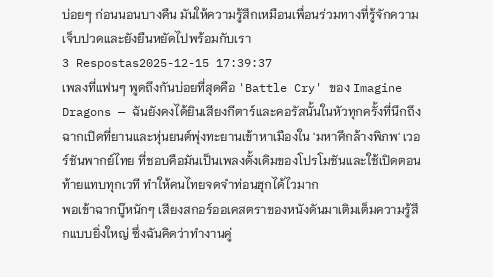บ่อยๆ ก่อนนอนบางคืน มันให้ความรู้สึกเหมือนเพื่อนร่วมทางที่รู้จักความเจ็บปวดและยังยืนหยัดไปพร้อมกับเรา
3 Respostas2025-12-15 17:39:37
เพลงที่แฟนๆ พูดถึงกันบ่อยที่สุดคือ 'Battle Cry' ของ Imagine Dragons — ฉันยังคงได้ยินเสียงกีตาร์และคอรัสนั้นในหัวทุกครั้งที่นึกถึงฉากเปิดที่ยานและหุ่นยนต์พุ่งทะยานเข้าหาเมืองใน 'มหาศึกล้างพิภพ' เวอร์ชันพากย์ไทย ที่ชอบคือมันเป็นเพลงดั้งเดิมของโปรโมชันและใช้เปิดตอนท้ายแทบทุกเวที ทำให้คนไทยจดจำท่อนฮุกได้ไวมาก
พอเข้าฉากบู๊หนักๆ เสียงสกอร์ออเคสตราของหนังดันมาเติมเต็มความรู้สึกแบบยิ่งใหญ่ ซึ่งฉันคิดว่าทำงานคู่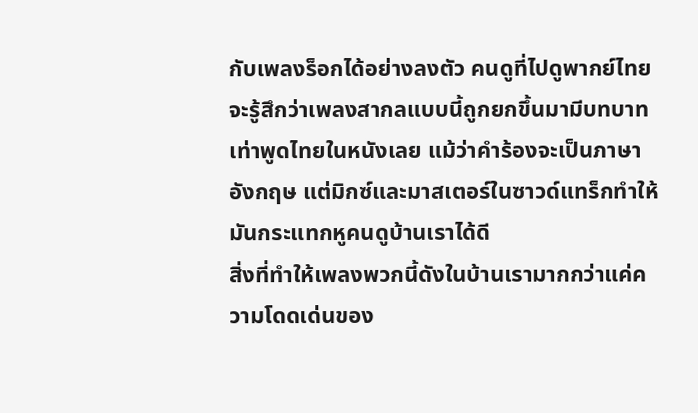กับเพลงร็อกได้อย่างลงตัว คนดูที่ไปดูพากย์ไทยจะรู้สึกว่าเพลงสากลแบบนี้ถูกยกขึ้นมามีบทบาทเท่าพูดไทยในหนังเลย แม้ว่าคำร้องจะเป็นภาษาอังกฤษ แต่มิกซ์และมาสเตอร์ในซาวด์แทร็กทำให้มันกระแทกหูคนดูบ้านเราได้ดี
สิ่งที่ทำให้เพลงพวกนี้ดังในบ้านเรามากกว่าแค่ความโดดเด่นของ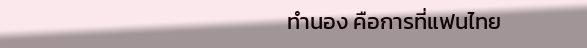ทำนอง คือการที่แฟนไทย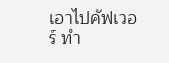เอาไปคัฟเวอร์ ทำ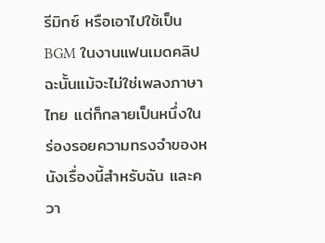รีมิกซ์ หรือเอาไปใช้เป็น BGM ในงานแฟนเมดคลิป ฉะนั้นแม้จะไม่ใช่เพลงภาษาไทย แต่ก็กลายเป็นหนึ่งในร่องรอยความทรงจำของหนังเรื่องนี้สำหรับฉัน และควา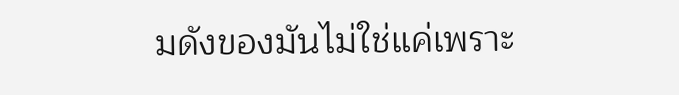มดังของมันไม่ใช่แค่เพราะ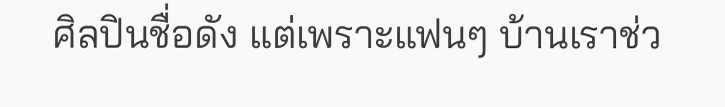ศิลปินชื่อดัง แต่เพราะแฟนๆ บ้านเราช่ว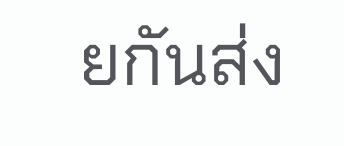ยกันส่ง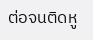ต่อจนติดหู